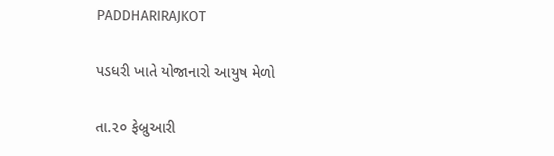PADDHARIRAJKOT

પડધરી ખાતે યોજાનારો આયુષ મેળો

તા.૨૦ ફેબ્રુઆરી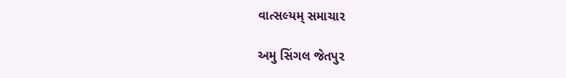વાત્સલ્યમ્ સમાચાર

અમુ સિંગલ જેતપુર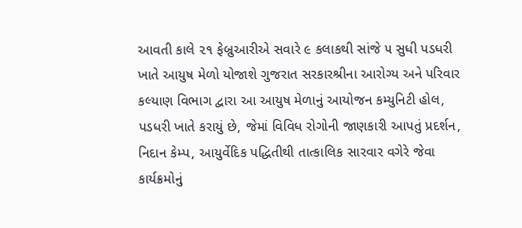આવતી કાલે ૨૧ ફેબ્રુઆરીએ સવારે ૯ કલાકથી સાંજે ૫ સુધી પડધરી ખાતે આયુષ મેળો યોજાશે ગુજરાત સરકારશ્રીના આરોગ્ય અને પરિવાર કલ્યાણ વિભાગ દ્વારા આ આયુષ મેળાનું આયોજન કમ્યુનિટી હોલ, પડધરી ખાતે કરાયું છે, જેમાં વિવિધ રોગોની જાણકારી આપતું પ્રદર્શન, નિદાન કેમ્પ, આયુર્વેદિક પદ્ધિતીથી તાત્કાલિક સારવાર વગેરે જેવા કાર્યક્રમોનું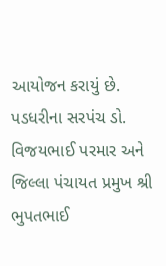આયોજન કરાયું છે. પડધરીના સરપંચ ડો. વિજયભાઈ પરમાર અને જિલ્લા પંચાયત પ્રમુખ શ્રી ભુપતભાઈ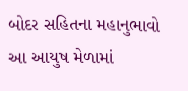બોદર સહિતના મહાનુભાવો આ આયુષ મેળામાં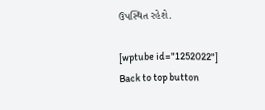ઉપસ્થિત રહેશે.

[wptube id="1252022"]
Back to top button